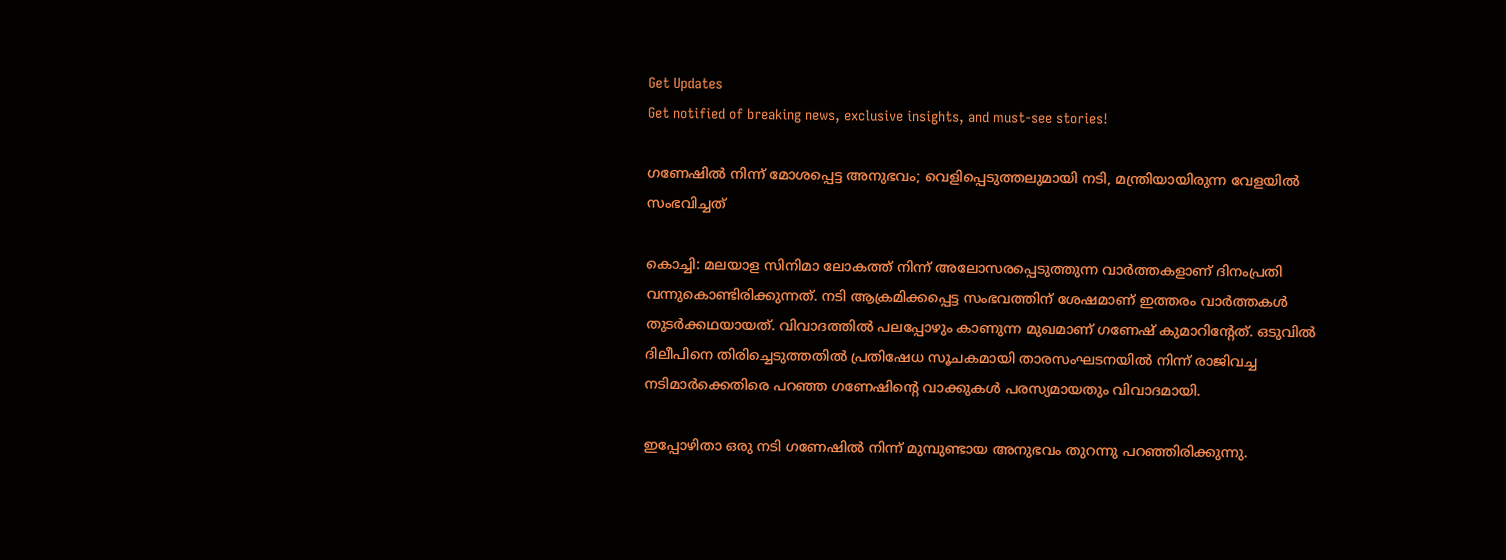Get Updates
Get notified of breaking news, exclusive insights, and must-see stories!

ഗണേഷില്‍ നിന്ന് മോശപ്പെട്ട അനുഭവം; വെളിപ്പെടുത്തലുമായി നടി, മന്ത്രിയായിരുന്ന വേളയില്‍ സംഭവിച്ചത്

കൊച്ചി: മലയാള സിനിമാ ലോകത്ത് നിന്ന് അലോസരപ്പെടുത്തുന്ന വാര്‍ത്തകളാണ് ദിനംപ്രതി വന്നുകൊണ്ടിരിക്കുന്നത്. നടി ആക്രമിക്കപ്പെട്ട സംഭവത്തിന് ശേഷമാണ് ഇത്തരം വാര്‍ത്തകള്‍ തുടര്‍ക്കഥയായത്. വിവാദത്തില്‍ പലപ്പോഴും കാണുന്ന മുഖമാണ് ഗണേഷ് കുമാറിന്റേത്. ഒടുവില്‍ ദിലീപിനെ തിരിച്ചെടുത്തതില്‍ പ്രതിഷേധ സൂചകമായി താരസംഘടനയില്‍ നിന്ന് രാജിവച്ച നടിമാര്‍ക്കെതിരെ പറഞ്ഞ ഗണേഷിന്റെ വാക്കുകള്‍ പരസ്യമായതും വിവാദമായി.

ഇപ്പോഴിതാ ഒരു നടി ഗണേഷില്‍ നിന്ന് മുമ്പുണ്ടായ അനുഭവം തുറന്നു പറഞ്ഞിരിക്കുന്നു.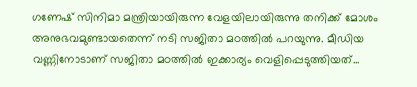ഗണേഷ് സിനിമാ മന്ത്രിയായിരുന്ന വേളയിലായിരുന്നു തനിക്ക് മോശം അനുഭവമുണ്ടായതെന്ന് നടി സജിതാ മഠത്തില്‍ പറയുന്നു. മീഡിയ വണ്ണിനോടാണ് സജിതാ മഠത്തില്‍ ഇക്കാര്യം വെളിപ്പെടുത്തിയത്...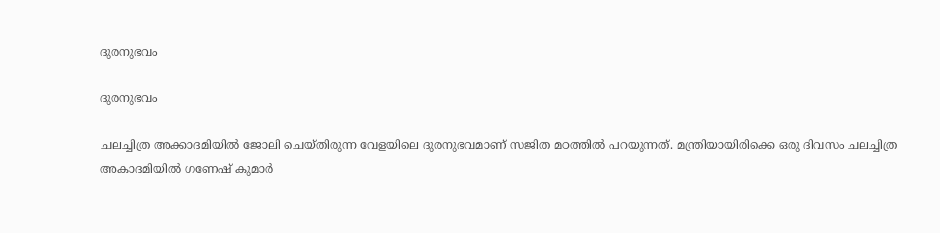ദുരനുഭവം

ദുരനുഭവം

ചലച്ചിത്ര അക്കാദമിയില്‍ ജോലി ചെയ്തിരുന്ന വേളയിലെ ദുരനുഭവമാണ് സജിത മഠത്തില്‍ പറയുന്നത്. മന്ത്രിയായിരിക്കെ ഒരു ദിവസം ചലച്ചിത്ര അകാദമിയില്‍ ഗണേഷ് കുമാര്‍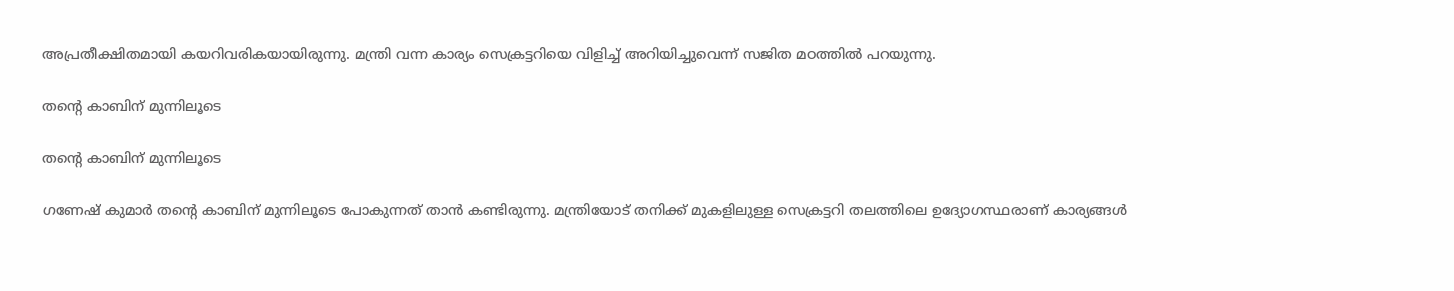അപ്രതീക്ഷിതമായി കയറിവരികയായിരുന്നു. മന്ത്രി വന്ന കാര്യം സെക്രട്ടറിയെ വിളിച്ച് അറിയിച്ചുവെന്ന് സജിത മഠത്തില്‍ പറയുന്നു.

തന്റെ കാബിന് മുന്നിലൂടെ

തന്റെ കാബിന് മുന്നിലൂടെ

ഗണേഷ് കുമാര്‍ തന്റെ കാബിന് മുന്നിലൂടെ പോകുന്നത് താന്‍ കണ്ടിരുന്നു. മന്ത്രിയോട് തനിക്ക് മുകളിലുള്ള സെക്രട്ടറി തലത്തിലെ ഉദ്യോഗസ്ഥരാണ് കാര്യങ്ങള്‍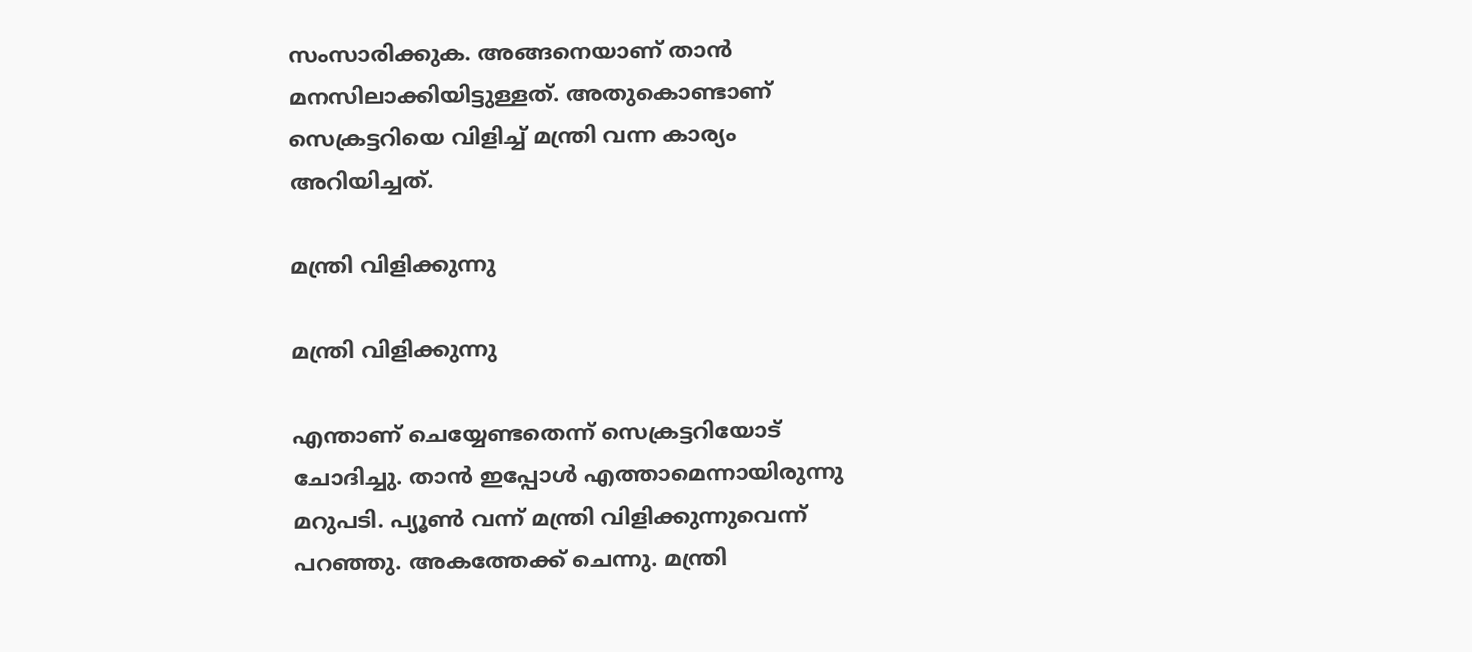സംസാരിക്കുക. അങ്ങനെയാണ് താന്‍ മനസിലാക്കിയിട്ടുള്ളത്. അതുകൊണ്ടാണ് സെക്രട്ടറിയെ വിളിച്ച് മന്ത്രി വന്ന കാര്യം അറിയിച്ചത്.

മന്ത്രി വിളിക്കുന്നു

മന്ത്രി വിളിക്കുന്നു

എന്താണ് ചെയ്യേണ്ടതെന്ന് സെക്രട്ടറിയോട് ചോദിച്ചു. താന്‍ ഇപ്പോള്‍ എത്താമെന്നായിരുന്നു മറുപടി. പ്യൂണ്‍ വന്ന് മന്ത്രി വിളിക്കുന്നുവെന്ന് പറഞ്ഞു. അകത്തേക്ക് ചെന്നു. മന്ത്രി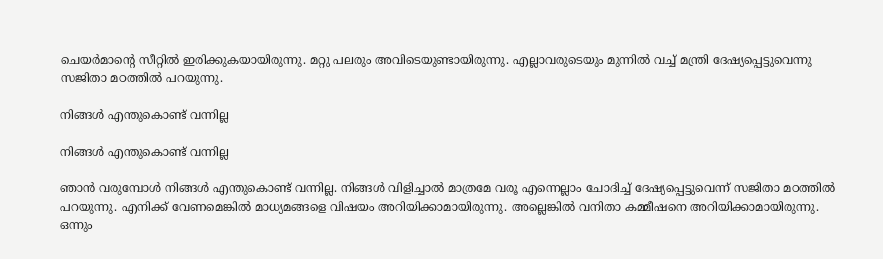ചെയര്‍മാന്റെ സീറ്റില്‍ ഇരിക്കുകയായിരുന്നു. മറ്റു പലരും അവിടെയുണ്ടായിരുന്നു. എല്ലാവരുടെയും മുന്നില്‍ വച്ച് മന്ത്രി ദേഷ്യപ്പെട്ടുവെന്നു സജിതാ മഠത്തില്‍ പറയുന്നു.

നിങ്ങള്‍ എന്തുകൊണ്ട് വന്നില്ല

നിങ്ങള്‍ എന്തുകൊണ്ട് വന്നില്ല

ഞാന്‍ വരുമ്പോള്‍ നിങ്ങള്‍ എന്തുകൊണ്ട് വന്നില്ല. നിങ്ങള്‍ വിളിച്ചാല്‍ മാത്രമേ വരൂ എന്നെല്ലാം ചോദിച്ച് ദേഷ്യപ്പെട്ടുവെന്ന് സജിതാ മഠത്തില്‍ പറയുന്നു. എനിക്ക് വേണമെങ്കില്‍ മാധ്യമങ്ങളെ വിഷയം അറിയിക്കാമായിരുന്നു. അല്ലെങ്കില്‍ വനിതാ കമ്മീഷനെ അറിയിക്കാമായിരുന്നു. ഒന്നും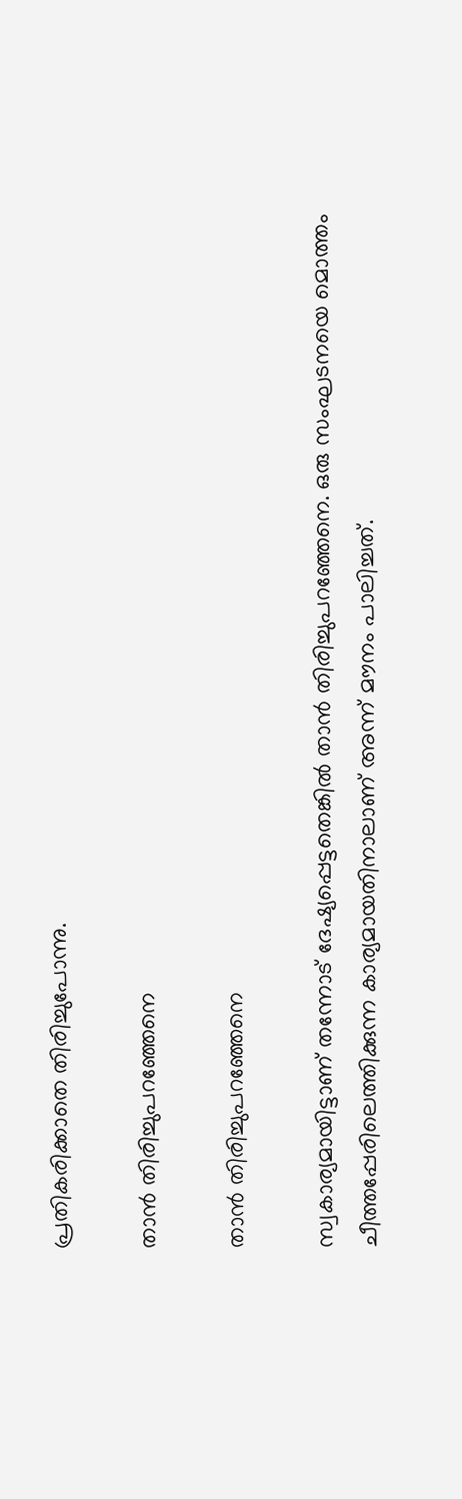പ്രതികരിക്കാതെ തിരിച്ചുപോന്നു.

താന്‍ തിരിച്ചുപറഞ്ഞേനെ

താന്‍ തിരിച്ചുപറഞ്ഞേനെ

സ്വകാര്യമായിട്ടാണ് തന്നോട് ദേഷ്യപ്പെട്ടതെങ്കില്‍ താന്‍ തിരിച്ചുപറഞ്ഞേനെ. ഒരു സംഘടനയെ മൊത്തം ചീത്തപ്പേരിലെത്തിക്കുന്ന കാര്യമായതിനാലാണ് അന്ന് മൗനം പാലിച്ചത്.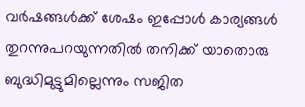വര്‍ഷങ്ങള്‍ക്ക് ശേഷം ഇപ്പോള്‍ കാര്യങ്ങള്‍ തുറന്നുപറയുന്നതില്‍ തനിക്ക് യാതൊരു ബുദ്ധിമുട്ടുമില്ലെന്നും സജിത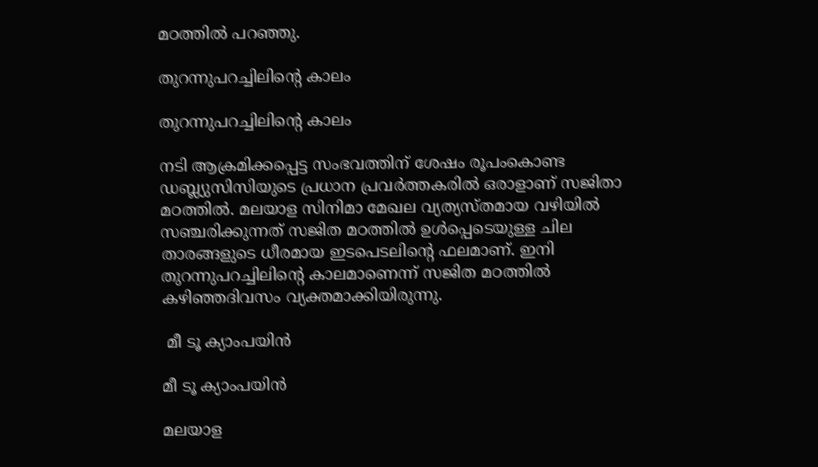മഠത്തില്‍ പറഞ്ഞു.

തുറന്നുപറച്ചിലിന്റെ കാലം

തുറന്നുപറച്ചിലിന്റെ കാലം

നടി ആക്രമിക്കപ്പെട്ട സംഭവത്തിന് ശേഷം രൂപംകൊണ്ട ഡബ്ല്യുസിസിയുടെ പ്രധാന പ്രവര്‍ത്തകരില്‍ ഒരാളാണ് സജിതാ മഠത്തില്‍. മലയാള സിനിമാ മേഖല വ്യത്യസ്തമായ വഴിയില്‍ സഞ്ചരിക്കുന്നത് സജിത മഠത്തില്‍ ഉള്‍പ്പെടെയുള്ള ചില താരങ്ങളുടെ ധീരമായ ഇടപെടലിന്റെ ഫലമാണ്. ഇനി തുറന്നുപറച്ചിലിന്റെ കാലമാണെന്ന് സജിത മഠത്തില്‍ കഴിഞ്ഞദിവസം വ്യക്തമാക്കിയിരുന്നു.

 മീ ടൂ ക്യാംപയിന്‍

മീ ടൂ ക്യാംപയിന്‍

മലയാള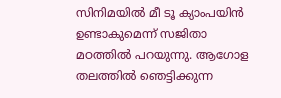സിനിമയില്‍ മീ ടൂ ക്യാംപയിന്‍ ഉണ്ടാകുമെന്ന് സജിതാ മഠത്തില്‍ പറയുന്നു. ആഗോള തലത്തില്‍ ഞെട്ടിക്കുന്ന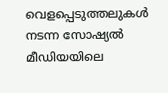വെളപ്പെടുത്തലുകള്‍ നടന്ന സോഷ്യല്‍ മീഡിയയിലെ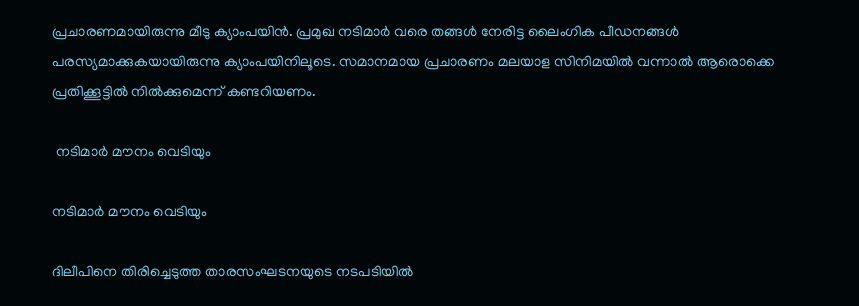പ്രചാരണമായിരുന്നു മീടു ക്യാംപയിന്‍. പ്രമുഖ നടിമാര്‍ വരെ തങ്ങള്‍ നേരിട്ട ലൈംഗിക പീഡനങ്ങള്‍ പരസ്യമാക്കുകയായിരുന്നു ക്യാംപയിനിലൂടെ. സമാനമായ പ്രചാരണം മലയാള സിനിമയില്‍ വന്നാല്‍ ആരൊക്കെ പ്രതിക്കൂട്ടില്‍ നില്‍ക്കുമെന്ന് കണ്ടറിയണം.

 നടിമാര്‍ മൗനം വെടിയും

നടിമാര്‍ മൗനം വെടിയും

ദിലീപിനെ തിരിച്ചെടുത്ത താരസംഘടനയുടെ നടപടിയില്‍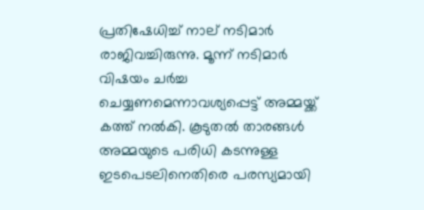പ്രതിഷേധിച്ച് നാല് നടിമാര്‍ രാജിവച്ചിരുന്നു. മൂന്ന് നടിമാര്‍ വിഷയം ചര്‍ച്ച ചെയ്യണമെന്നാവശ്യപ്പെട്ട് അമ്മയ്ക്ക് കത്ത് നല്‍കി. കൂടുതല്‍ താരങ്ങള്‍ അമ്മയുടെ പരിധി കടന്നുള്ള ഇടപെടലിനെതിരെ പരസ്യമായി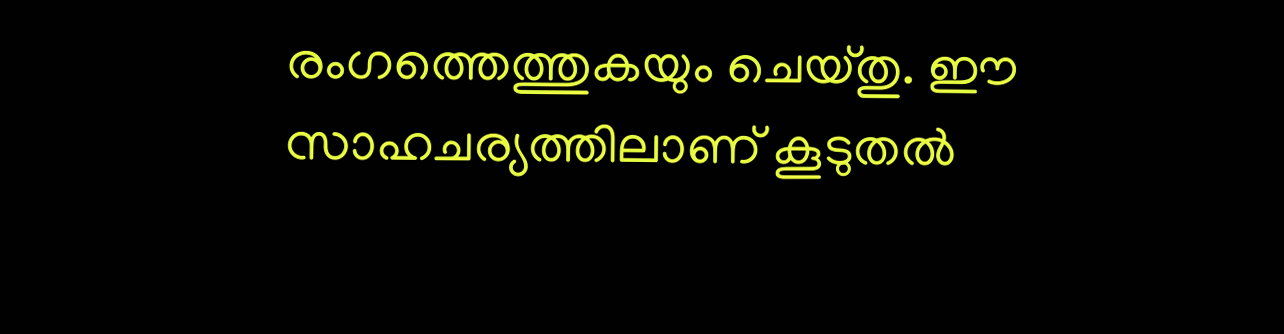രംഗത്തെത്തുകയും ചെയ്തു. ഈ സാഹചര്യത്തിലാണ് കൂടുതല്‍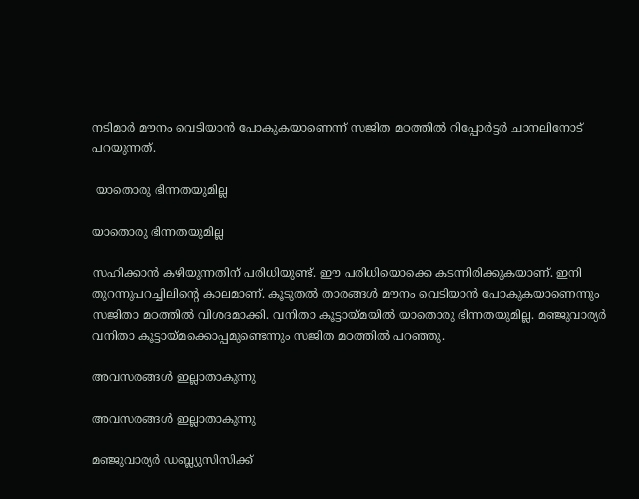നടിമാര്‍ മൗനം വെടിയാന്‍ പോകുകയാണെന്ന് സജിത മഠത്തില്‍ റിപ്പോര്‍ട്ടര്‍ ചാനലിനോട് പറയുന്നത്.

 യാതൊരു ഭിന്നതയുമില്ല

യാതൊരു ഭിന്നതയുമില്ല

സഹിക്കാന്‍ കഴിയുന്നതിന് പരിധിയുണ്ട്. ഈ പരിധിയൊക്കെ കടന്നിരിക്കുകയാണ്. ഇനി തുറന്നുപറച്ചിലിന്റെ കാലമാണ്. കൂടുതല്‍ താരങ്ങള്‍ മൗനം വെടിയാന്‍ പോകുകയാണെന്നും സജിതാ മഠത്തില്‍ വിശദമാക്കി. വനിതാ കൂട്ടായ്മയില്‍ യാതൊരു ഭിന്നതയുമില്ല. മഞ്ജുവാര്യര്‍ വനിതാ കൂട്ടായ്മക്കൊപ്പമുണ്ടെന്നും സജിത മഠത്തില്‍ പറഞ്ഞു.

അവസരങ്ങള്‍ ഇല്ലാതാകുന്നു

അവസരങ്ങള്‍ ഇല്ലാതാകുന്നു

മഞ്ജുവാര്യര്‍ ഡബ്ല്യുസിസിക്ക്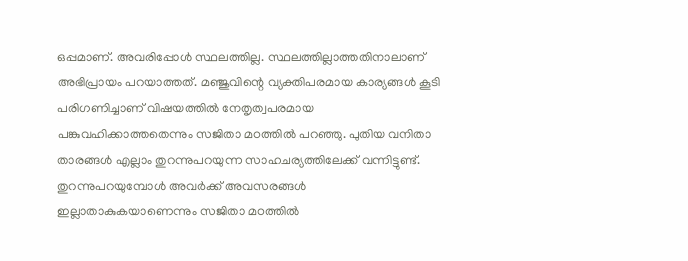ഒപ്പമാണ്. അവരിപ്പോള്‍ സ്ഥലത്തില്ല. സ്ഥലത്തില്ലാത്തതിനാലാണ് അഭിപ്രായം പറയാത്തത്. മഞ്ജുവിന്റെ വ്യക്തിപരമായ കാര്യങ്ങള്‍ കൂടി പരിഗണിച്ചാണ് വിഷയത്തില്‍ നേതൃത്വപരമായ പങ്കുവഹിക്കാത്തതെന്നും സജിതാ മഠത്തില്‍ പറഞ്ഞു. പുതിയ വനിതാ താരങ്ങള്‍ എല്ലാം തുറന്നുപറയുന്ന സാഹചര്യത്തിലേക്ക് വന്നിട്ടുണ്ട്. തുറന്നുപറയുമ്പോള്‍ അവര്‍ക്ക് അവസരങ്ങള്‍ ഇല്ലാതാകുകയാണെന്നും സജിതാ മഠത്തില്‍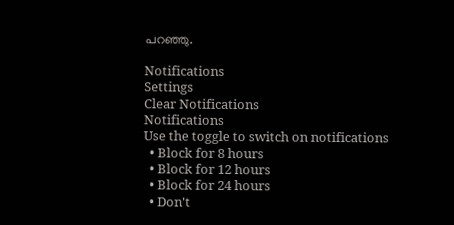പറഞ്ഞു.

Notifications
Settings
Clear Notifications
Notifications
Use the toggle to switch on notifications
  • Block for 8 hours
  • Block for 12 hours
  • Block for 24 hours
  • Don't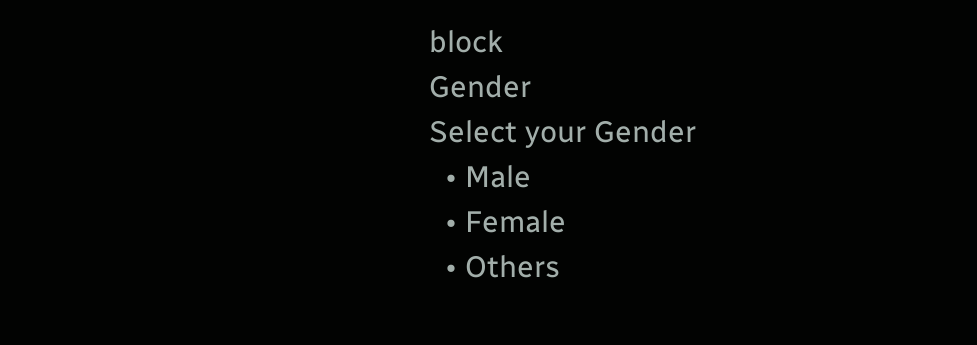block
Gender
Select your Gender
  • Male
  • Female
  • Others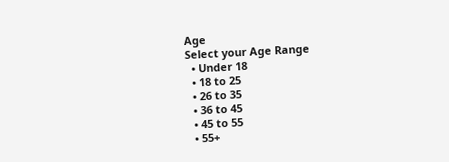Age
Select your Age Range
  • Under 18
  • 18 to 25
  • 26 to 35
  • 36 to 45
  • 45 to 55
  • 55+